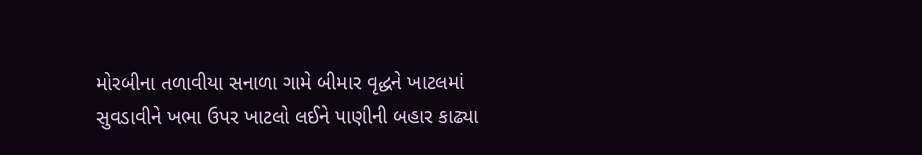મોરબીના તળાવીયા સનાળા ગામે બીમાર વૃદ્ધને ખાટલમાં સુવડાવીને ખભા ઉપર ખાટલો લઈને પાણીની બહાર કાઢ્યા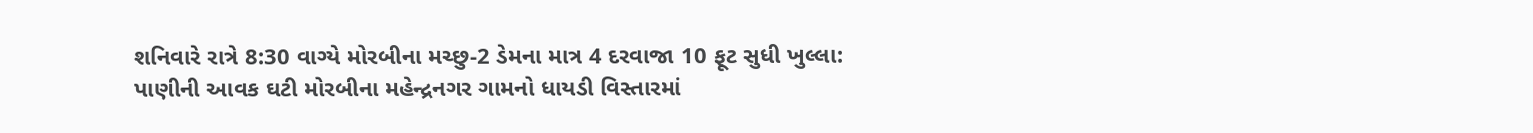શનિવારે રાત્રે 8:30 વાગ્યે મોરબીના મચ્છુ-2 ડેમના માત્ર 4 દરવાજા 10 ફૂટ સુધી ખુલ્લા: પાણીની આવક ઘટી મોરબીના મહેન્દ્રનગર ગામનો ધાયડી વિસ્તારમાં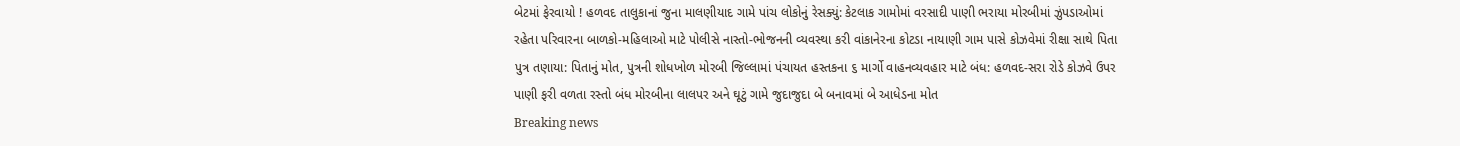બેટમાં ફેરવાયો ! હળવદ તાલુકાનાં જુના માલણીયાદ ગામે પાંચ લોકોનું રેસક્યું: કેટલાક ગામોમાં વરસાદી પાણી ભરાયા મોરબીમાં ઝુંપડાઓમાં રહેતા પરિવારના બાળકો-મહિલાઓ માટે પોલીસે નાસ્તો-ભોજનની વ્યવસ્થા કરી વાંકાનેરના કોટડા નાયાણી ગામ પાસે કોઝવેમાં રીક્ષા સાથે પિતા પુત્ર તણાયા: પિતાનું મોત, પુત્રની શોધખોળ મોરબી જિલ્લામાં પંચાયત હસ્તકના ૬ માર્ગો વાહનવ્યવહાર માટે બંધ: હળવદ-સરા રોડે કોઝવે ઉપર પાણી ફરી વળતા રસ્તો બંધ મોરબીના લાલપર અને ઘૂટું ગામે જુદાજુદા બે બનાવમાં બે આધેડના મોત
Breaking news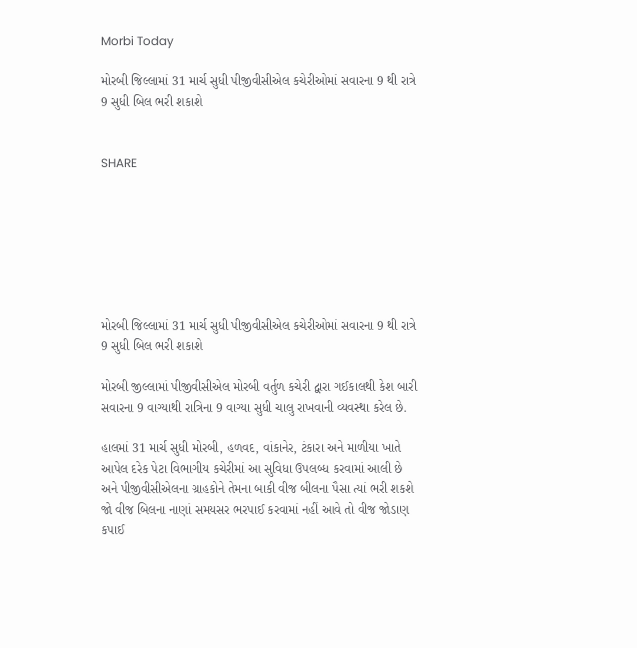Morbi Today

મોરબી જિલ્લામાં 31 માર્ચ સુધી પીજીવીસીએલ કચેરીઓમાં સવારના 9 થી રાત્રે 9 સુધી બિલ ભરી શકાશે


SHARE







મોરબી જિલ્લામાં 31 માર્ચ સુધી પીજીવીસીએલ કચેરીઓમાં સવારના 9 થી રાત્રે 9 સુધી બિલ ભરી શકાશે

મોરબી જીલ્લામાં પીજીવીસીએલ મોરબી વર્તુળ કચેરી દ્વારા ગઈકાલથી કેશ બારી સવારના 9 વાગ્યાથી રાત્રિના 9 વાગ્યા સુધી ચાલુ રાખવાની વ્યવસ્થા કરેલ છે.

હાલમાં 31 માર્ચ સુધી મોરબી, હળવદ, વાંકાનેર, ટંકારા અને માળીયા ખાતે આપેલ દરેક પેટા વિભાગીય કચેરીમાં આ સુવિધા ઉપલબ્ધ કરવામાં આલી છે અને પીજીવીસીએલના ગ્રાહકોને તેમના બાકી વીજ બીલના પૈસા ત્યાં ભરી શકશે જો વીજ બિલના નાણાં સમયસર ભરપાઈ કરવામાં નહીં આવે તો વીજ જોડાણ કપાઈ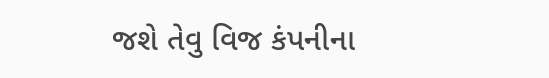જશે તેવુ વિજ કંપનીના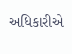અધિકારીએ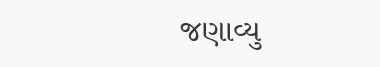જણાવ્યુ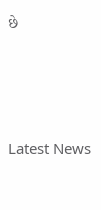છે






Latest News